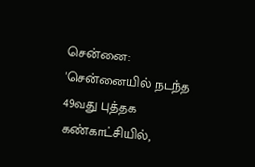சென்னை: 'சென்னையில் நடந்த 49வது புத்தக கண்காட்சியில்,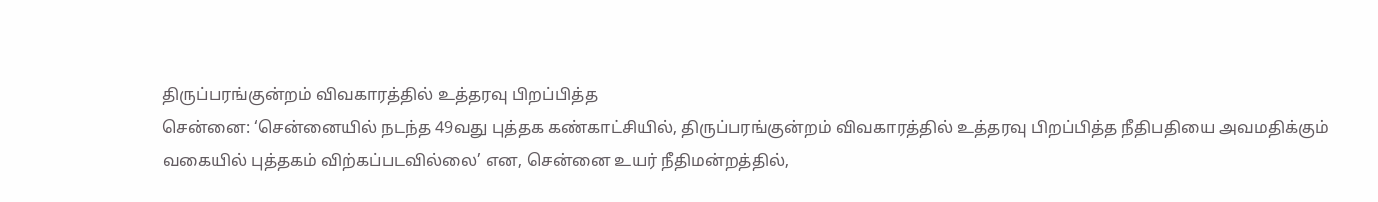திருப்பரங்குன்றம் விவகாரத்தில் உத்தரவு பிறப்பித்த
சென்னை: ‘சென்னையில் நடந்த 49வது புத்தக கண்காட்சியில், திருப்பரங்குன்றம் விவகாரத்தில் உத்தரவு பிறப்பித்த நீதிபதியை அவமதிக்கும் வகையில் புத்தகம் விற்கப்படவில்லை’ என, சென்னை உயர் நீதிமன்றத்தில்,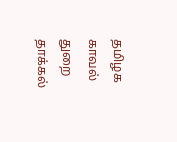தமிழக காவல் துறை தாக்கல்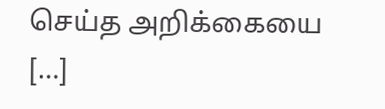செய்த அறிக்கையை […]